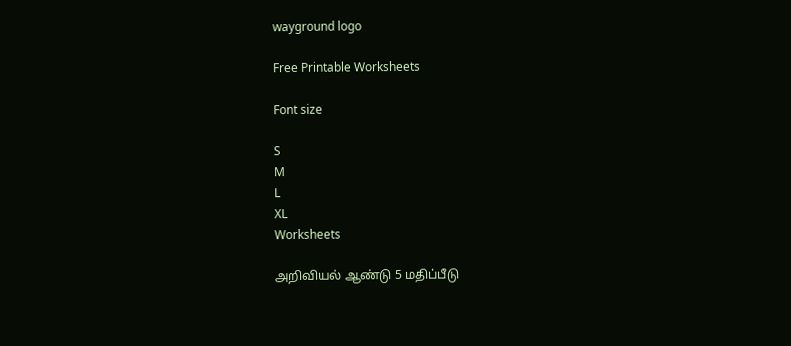wayground logo

Free Printable Worksheets

Font size

S
M
L
XL
Worksheets

அறிவியல் ஆண்டு 5 மதிப்பீடு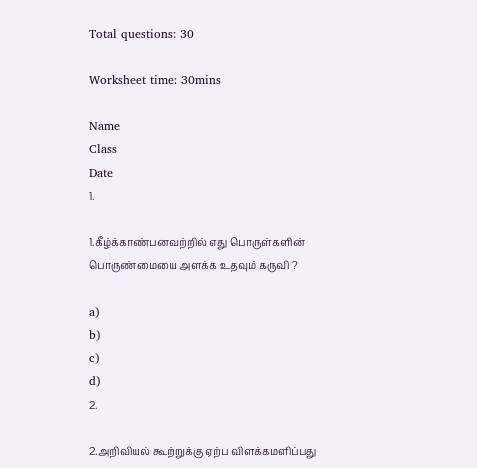Total questions: 30

Worksheet time: 30mins

Name
Class
Date
1.

1.கீழ்க்காண்பனவற்றில் எது பொருள்களின் பொருண்மையை அளக்க உதவும் கருவி ?

a)
b)
c)
d)
2.

2.அறிவியல் கூற்றுக்கு ஏற்ப விளக்கமளிப்பது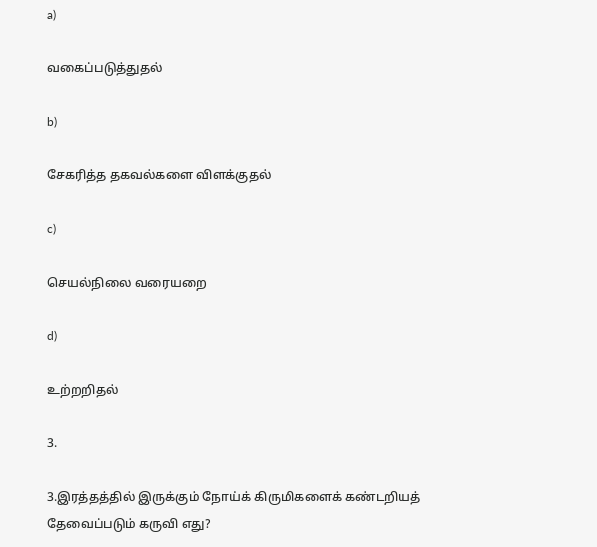a)

வகைப்படுத்துதல்

b)

சேகரித்த தகவல்களை விளக்குதல்

c)

செயல்நிலை வரையறை

d)

உற்றறிதல்

3.

3.இரத்தத்தில் இருக்கும் நோய்க் கிருமிகளைக் கண்டறியத் தேவைப்படும் கருவி எது?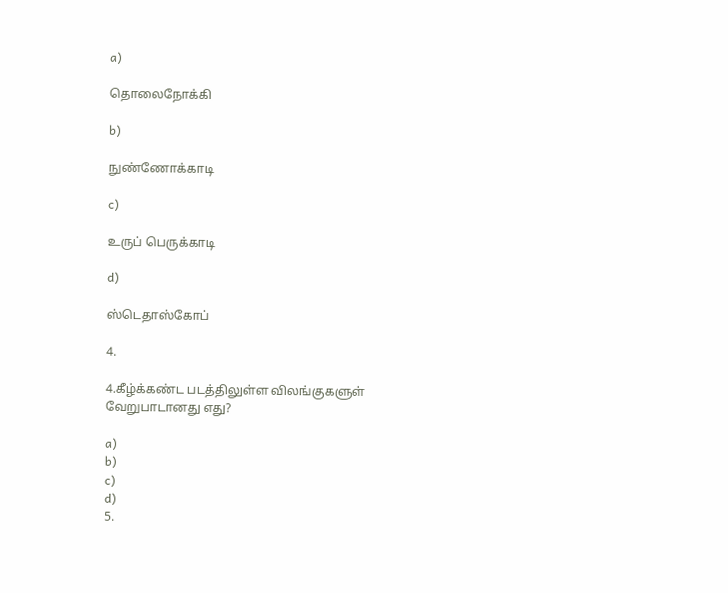a)

தொலைநோக்கி

b)

நுண்ணோக்காடி

c)

உருப் பெருக்காடி

d)

ஸ்டெதாஸ்கோப்

4.

4.கீழ்க்கண்ட படத்திலுள்ள விலங்குகளுள் வேறுபாடானது எது?

a)
b)
c)
d)
5.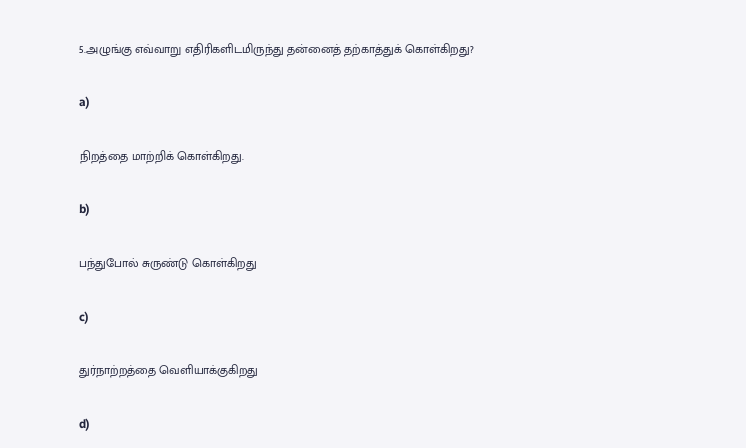5.அழுங்கு எவ்வாறு எதிரிகளிடமிருந்து தன்னைத் தற்காத்துக் கொள்கிறது?

a)

நிறத்தை மாற்றிக் கொள்கிறது.

b)

பந்துபோல் சுருண்டு கொள்கிறது

c)

துர்நாற்றத்தை வெளியாக்குகிறது

d)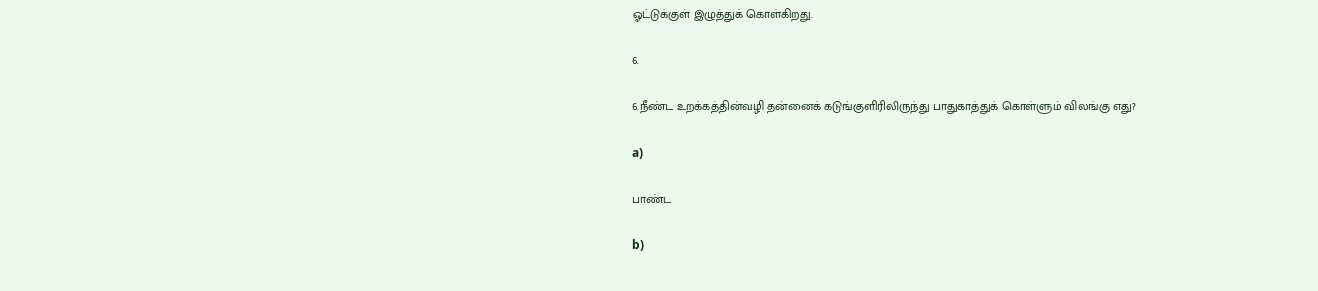ஓட்டுக்குள் இழுத்துக் கொள்கிறது.

6.

6.நீண்ட உறக்கத்தின்வழி தன்னைக் கடுங்குளிரிலிருந்து பாதுகாத்துக் கொள்ளும் விலங்கு எது?

a)

பாண்ட

b)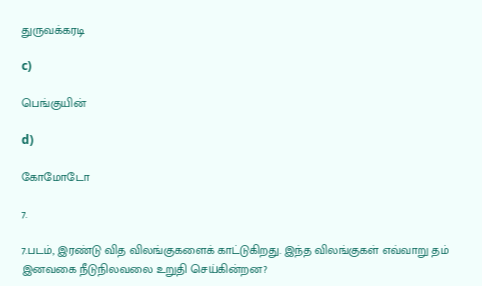துருவக்கரடி

c)

பெங்குயின்

d)

கோமோடோ

7.

7.படம், இரண்டு வித விலங்குகளைக் காட்டுகிறது. இந்த விலங்குகள் எவ்வாறு தம் இனவகை நீடுநிலவலை உறுதி செய்கின்றன?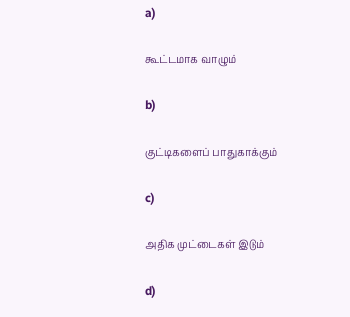a)

கூட்டமாக வாழும்

b)

குட்டிகளைப் பாதுகாக்கும்

c)

அதிக முட்டைகள் இடும்

d)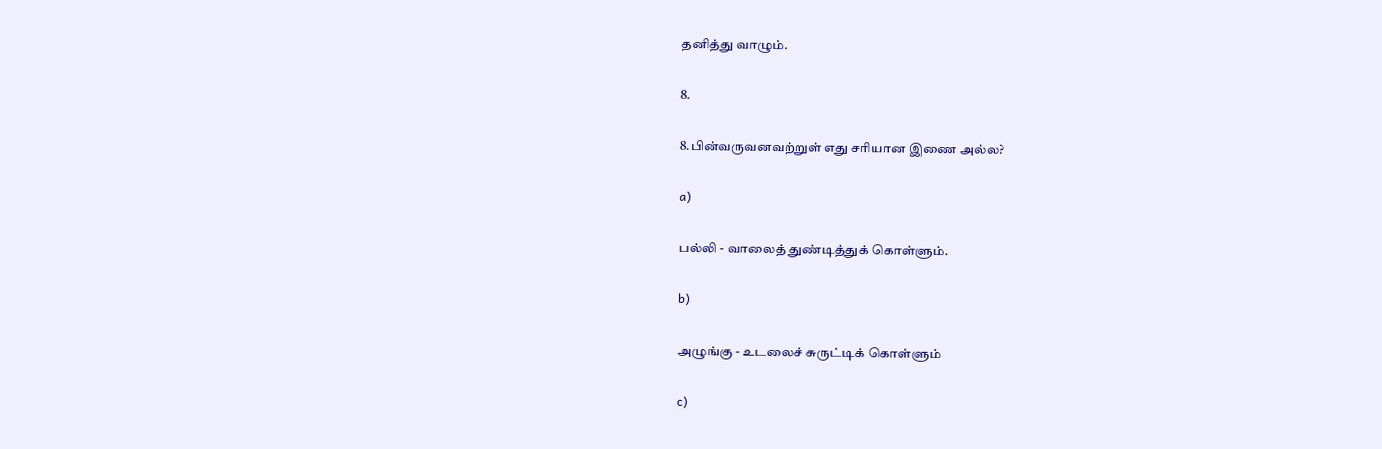தனித்து வாழும்.

8.

8.பின்வருவனவற்றுள் எது சரியான இணை அல்ல?

a)

பல்லி - வாலைத் துண்டித்துக் கொள்ளும்.

b)

அழுங்கு - உடலைச் சுருட்டிக் கொள்ளும்

c)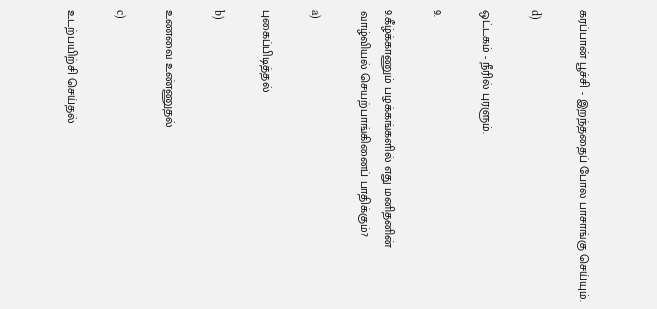கரப்பான் பூச்சி - இறந்ததைப் போல பாசாங்கு செய்யும்.

d)

ஒட்டகம் - நீரில் புரளும்.

9.

9.கீழ்க்காணும் பழக்கங்களில் எது மனிதனின் வாழ்வியல் செயற்பாங்கினைப் பாதிக்கும்?

a)

புகைப்பிடித்தல்

b)

உணவை உண்ணுதல்

c)

உடற்பயிற்சி செய்தல்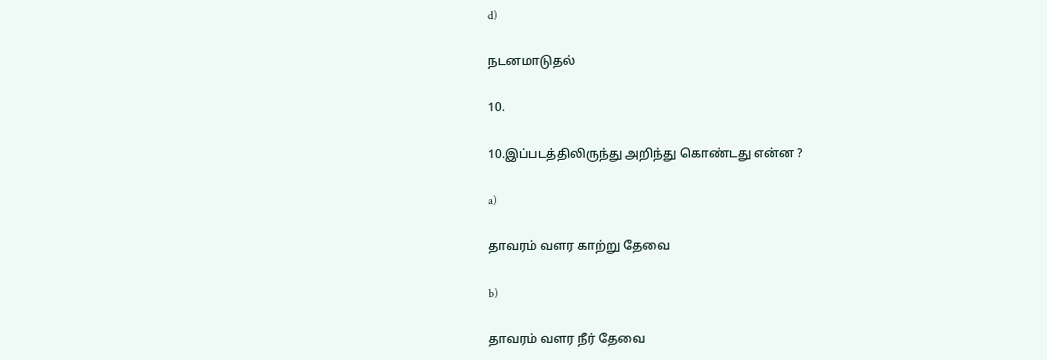d)

நடனமாடுதல்

10.

10.இப்படத்திலிருந்து அறிந்து கொண்டது என்ன ?

a)

தாவரம் வளர காற்று தேவை

b)

தாவரம் வளர நீர் தேவை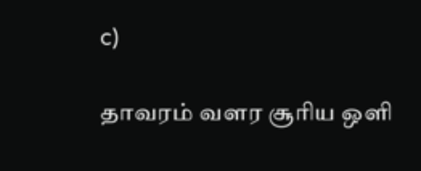c)

தாவரம் வளர சூரிய ஒளி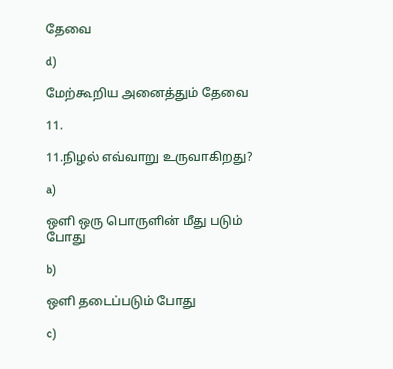தேவை

d)

மேற்கூறிய அனைத்தும் தேவை

11.

11.நிழல் எவ்வாறு உருவாகிறது?

a)

ஒளி ஒரு பொருளின் மீது படும் போது

b)

ஒளி தடைப்படும் போது

c)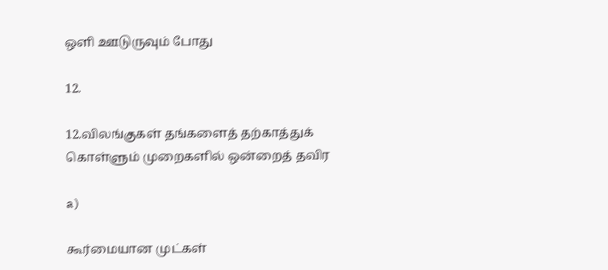ஒளி ஊடுருவும் போது

12.

12.விலங்குகள் தங்களைத் தற்காத்துக் கொள்ளும் முறைகளில் ஒன்றைத் தவிர

a)

கூர்மையான முட்கள்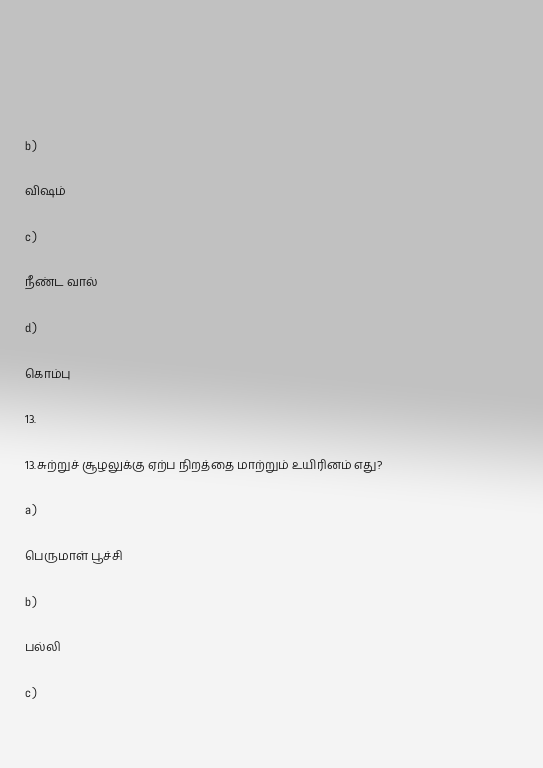b)

விஷம்

c)

நீண்ட வால்

d)

கொம்பு

13.

13.சுற்றுச் சூழலுக்கு ஏற்ப நிறத்தை மாற்றும் உயிரினம் எது?

a)

பெருமாள் பூச்சி

b)

பல்லி

c)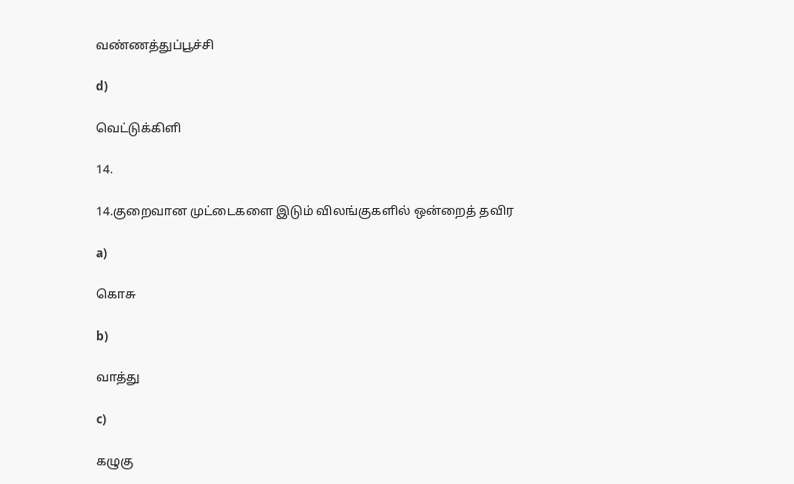வண்ணத்துப்பூச்சி

d)

வெட்டுக்கிளி

14.

14.குறைவான முட்டைகளை இடும் விலங்குகளில் ஒன்றைத் தவிர

a)

கொசு

b)

வாத்து

c)

கழுகு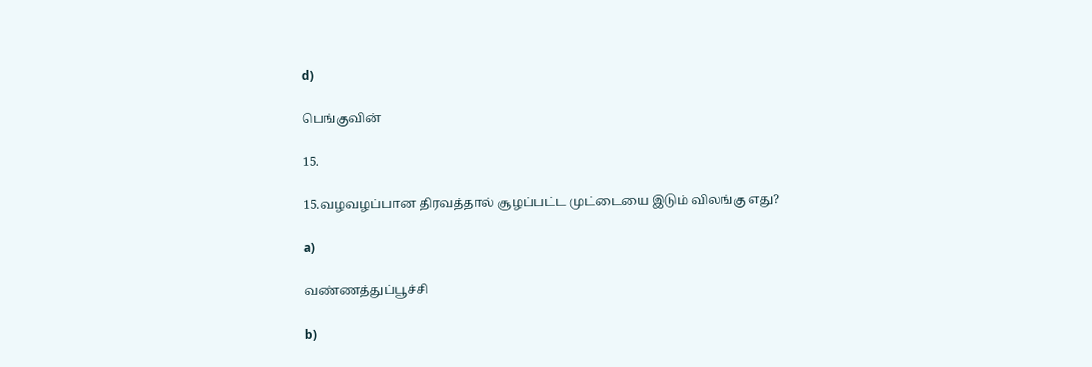d)

பெங்குவின்

15.

15.வழவழப்பான திரவத்தால் சூழப்பட்ட முட்டையை இடும் விலங்கு எது?

a)

வண்ணத்துப்பூச்சி

b)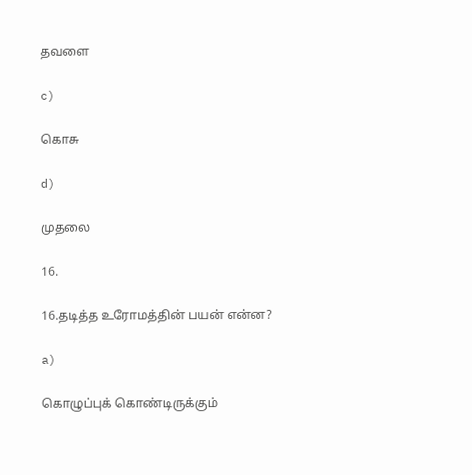தவளை

c)

கொசு

d)

முதலை

16.

16.தடித்த உரோமத்தின் பயன் என்ன?

a)

கொழுப்புக் கொண்டிருக்கும்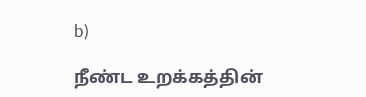b)

நீண்ட உறக்கத்தின்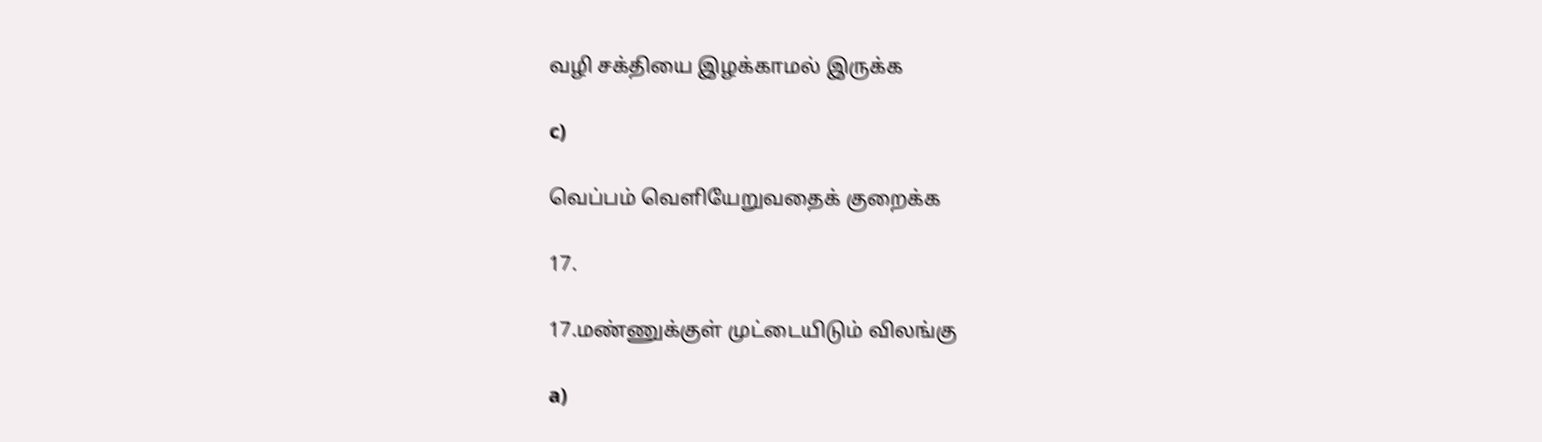வழி சக்தியை இழக்காமல் இருக்க

c)

வெப்பம் வெளியேறுவதைக் குறைக்க

17.

17.மண்ணுக்குள் முட்டையிடும் விலங்கு

a)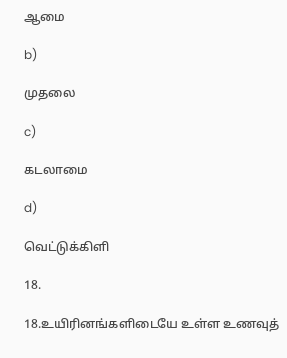ஆமை

b)

முதலை

c)

கடலாமை

d)

வெட்டுக்கிளி

18.

18.உயிரினங்களிடையே உள்ள உணவுத்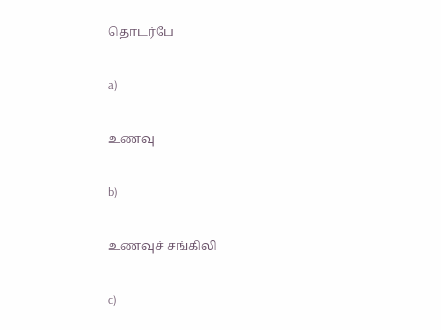தொடர்பே

a)

உணவு

b)

உணவுச் சங்கிலி

c)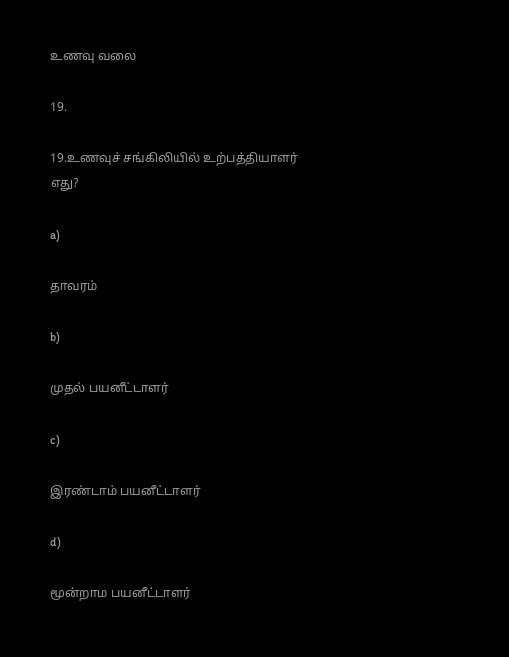உணவு வலை

19.

19.உணவுச் சங்கிலியில் உற்பத்தியாளர் எது?

a)

தாவரம்

b)

முதல் பயனீட்டாளர்

c)

இரண்டாம் பயனீட்டாளர்

d)

மூன்றாம பயனீட்டாளர்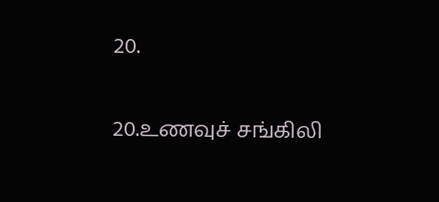20.

20.உணவுச் சங்கிலி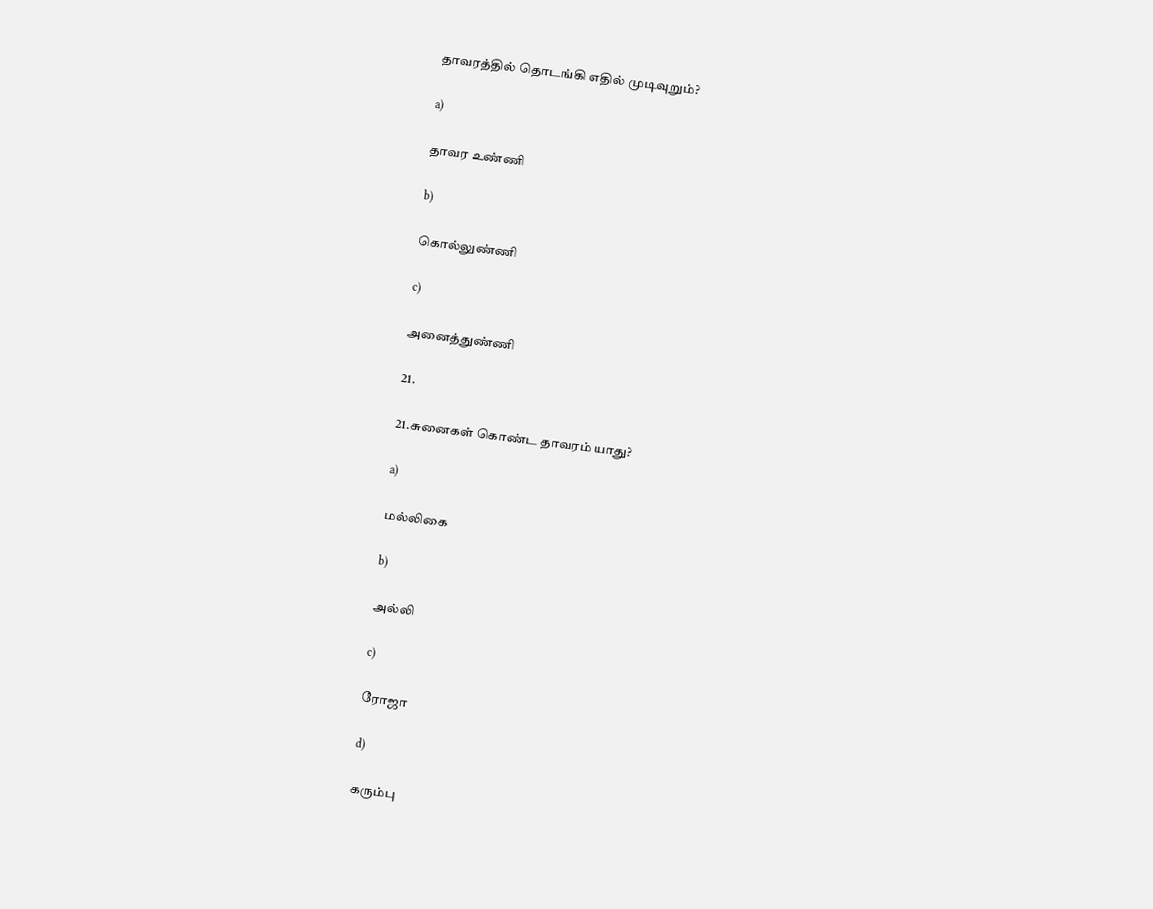தாவரத்தில் தொடங்கி எதில் முடிவுறும்?

a)

தாவர உண்ணி

b)

கொல்லுண்ணி

c)

அனைத்துண்ணி

21.

21.சுனைகள் கொண்ட தாவரம் யாது?

a)

மல்லிகை

b)

அல்லி

c)

ரோஜா

d)

கரும்பு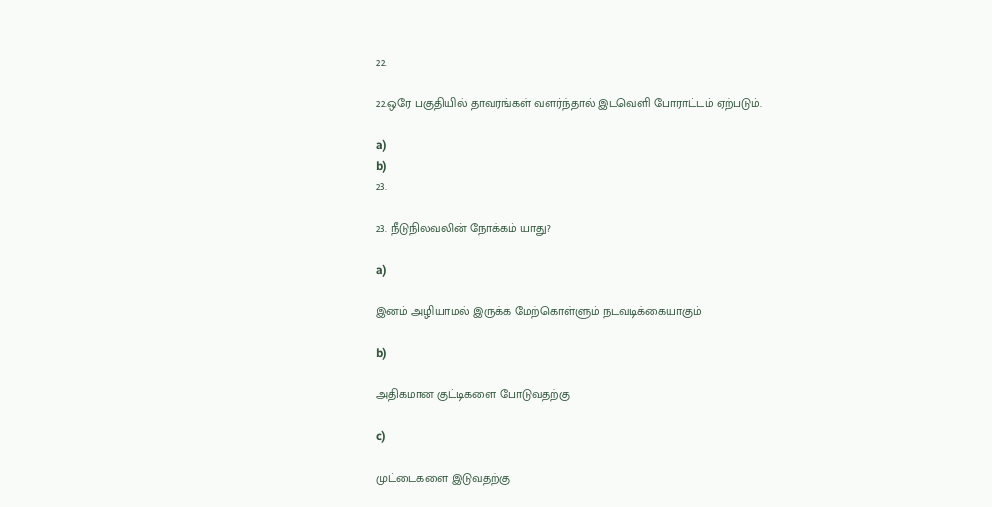22.

22.ஒரே பகுதியில் தாவரங்கள் வளர்ந்தால் இடவெளி போராட்டம் ஏற்படும்.

a)
b)
23.

23. நீடுநிலவலின் நோக்கம் யாது?

a)

இனம் அழியாமல் இருக்க மேற்கொள்ளும் நடவடிக்கையாகும்

b)

அதிகமான குட்டிகளை போடுவதற்கு

c)

முட்டைகளை இடுவதற்கு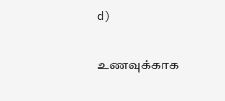d)

உணவுக்காக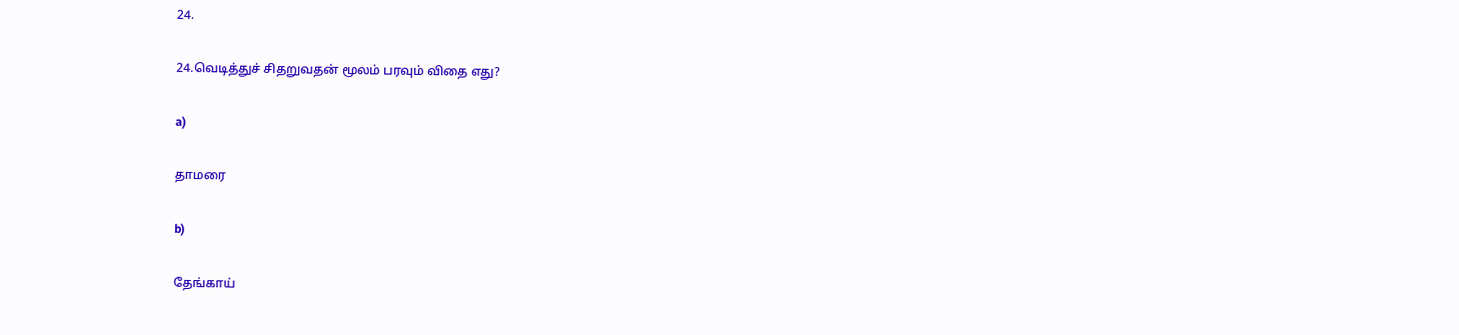24.

24.வெடித்துச் சிதறுவதன் மூலம் பரவும் விதை எது?

a)

தாமரை

b)

தேங்காய்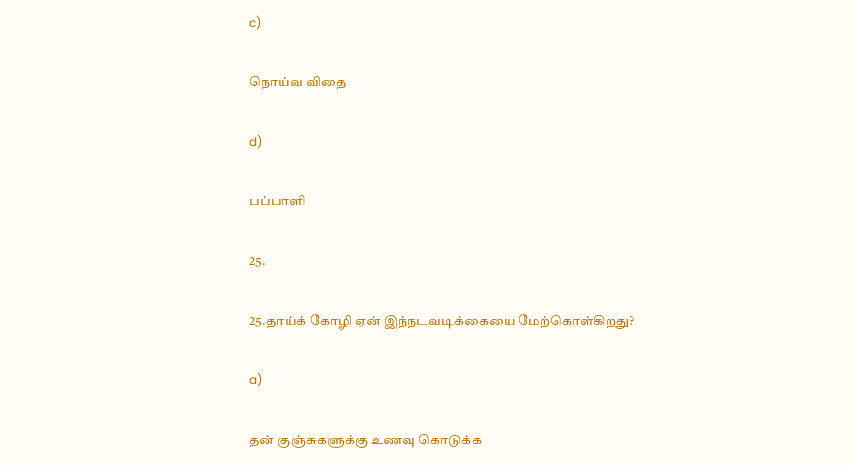c)

நொய்வ விதை

d)

பப்பாளி

25.

25.தாய்க் கோழி ஏன் இந்நடவடிக்கையை மேற்கொள்கிறது?

a)

தன் குஞ்சுகளுக்கு உணவு கொடுக்க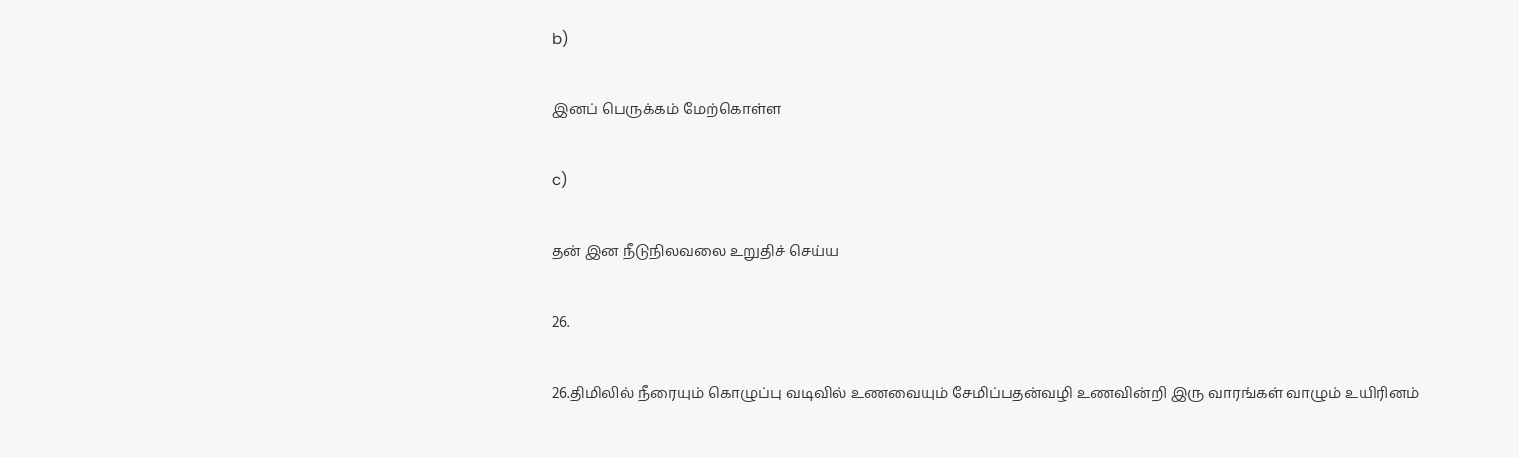b)

இனப் பெருக்கம் மேற்கொள்ள

c)

தன் இன நீடுநிலவலை உறுதிச் செய்ய

26.

26.திமிலில் நீரையும் கொழுப்பு வடிவில் உணவையும் சேமிப்பதன்வழி உணவின்றி இரு வாரங்கள் வாழும் உயிரினம்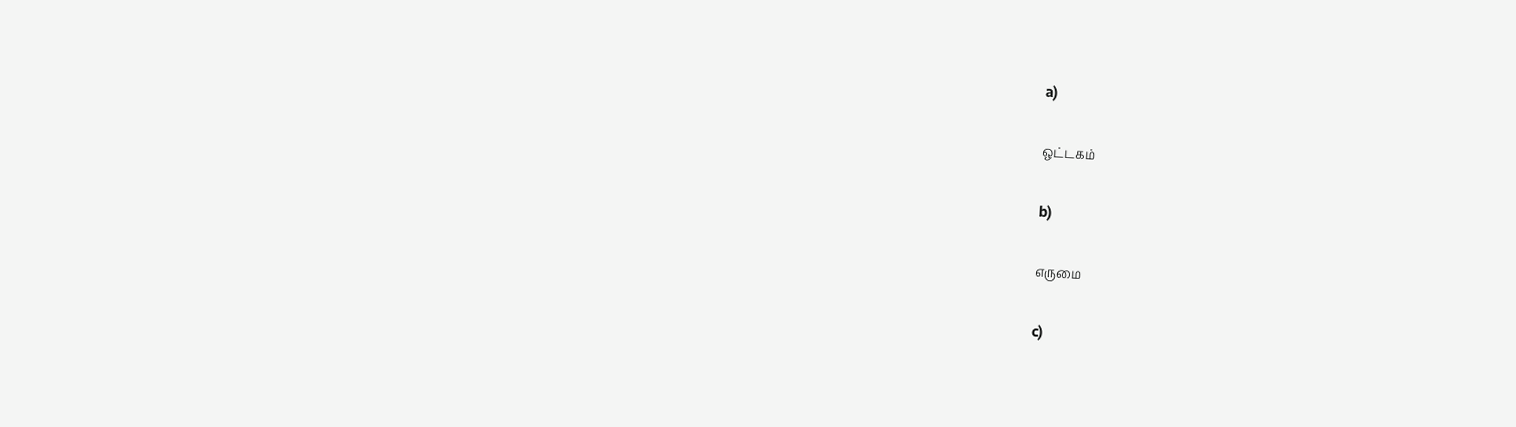a)

ஒட்டகம்

b)

எருமை

c)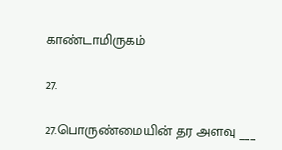காண்டாமிருகம்

27.

27.பொருண்மையின் தர அளவு ___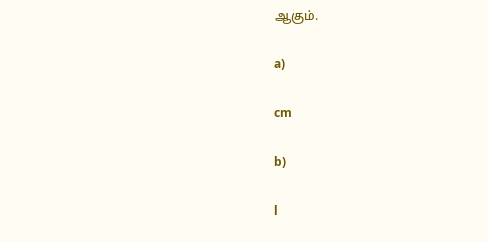ஆகும்.

a)

cm

b)

l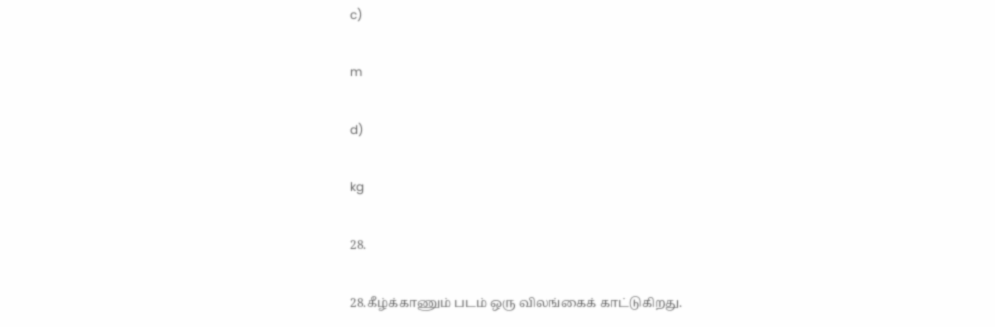c)

m

d)

kg

28.

28.கீழ்க்காணும் படம் ஒரு விலங்கைக் காட்டுகிறது.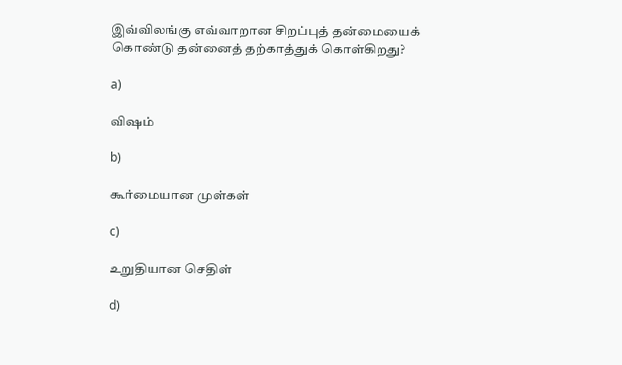இவ்விலங்கு எவ்வாறான சிறப்புத் தன்மையைக் கொண்டு தன்னைத் தற்காத்துக் கொள்கிறது?

a)

விஷம்

b)

கூர்மையான முள்கள்

c)

உறுதியான செதிள்

d)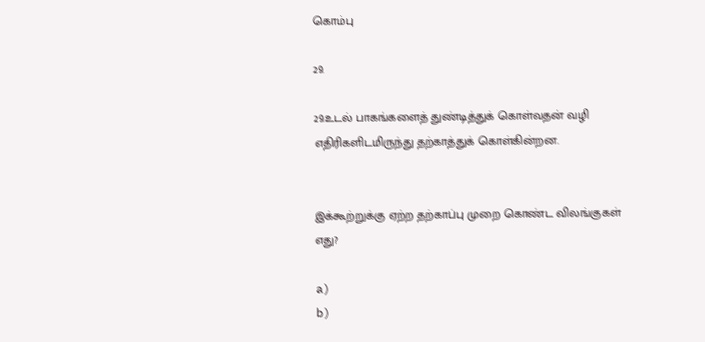கொம்பு

29.

29.உடல் பாகங்களைத் துண்டித்துக் கொள்வதன் வழி எதிரிகளிடமிருந்து தற்காத்துக் கொள்கின்றன.


இக்கூற்றுக்கு ஏற்ற தற்காப்பு முறை கொண்ட விலங்குகள் எது?

a)
b)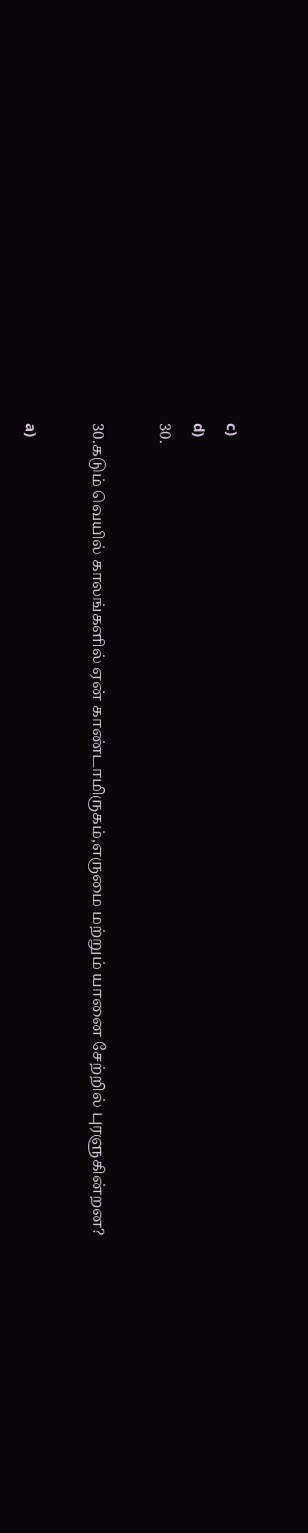c)
d)
30.

30.கடும் வெயில் காலங்களில் ஏன் காண்டாமிருகம்,எருமை மற்றும் யானை சேற்றில் புரளுகின்றன?

a)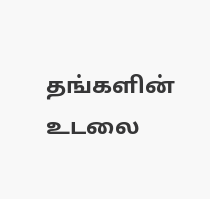தங்களின் உடலை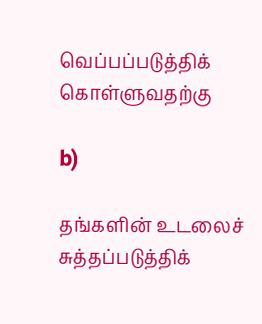வெப்பப்படுத்திக் கொள்ளுவதற்கு

b)

தங்களின் உடலைச் சுத்தப்படுத்திக்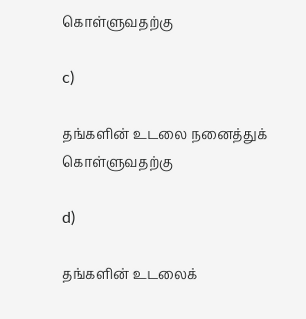கொள்ளுவதற்கு

c)

தங்களின் உடலை நனைத்துக் கொள்ளுவதற்கு

d)

தங்களின் உடலைக்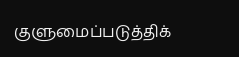குளுமைப்படுத்திக்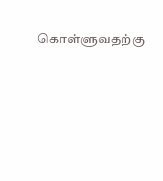கொள்ளுவதற்கு